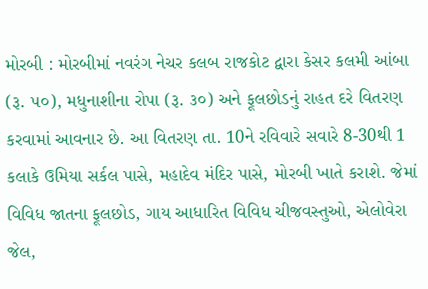મોરબી : મોરબીમાં નવરંગ નેચર કલબ રાજકોટ દ્વારા કેસર કલમી આંબા (રૂ. ૫૦), મધુનાશીના રોપા (રૂ. ૩૦) અને ફૂલછોડનું રાહત દરે વિતરણ કરવામાં આવનાર છે. આ વિતરણ તા. 10ને રવિવારે સવારે 8-30થી 1 કલાકે ઉમિયા સર્કલ પાસે, મહાદેવ મંદિર પાસે, મોરબી ખાતે કરાશે. જેમાં વિવિધ જાતના ફૂલછોડ, ગાય આધારિત વિવિધ ચીજવસ્તુઓ, એલોવેરા જેલ,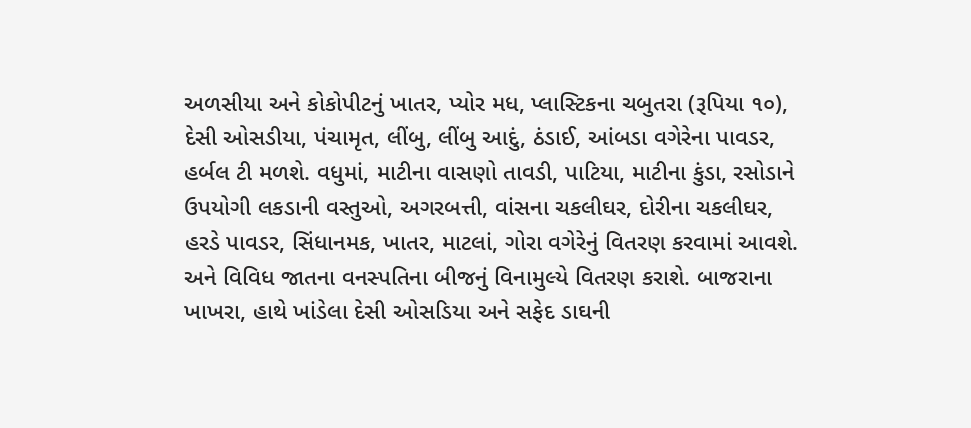અળસીયા અને કોકોપીટનું ખાતર, પ્યોર મધ, પ્લાસ્ટિકના ચબુતરા (રૂપિયા ૧૦), દેસી ઓસડીયા, પંચામૃત, લીંબુ, લીંબુ આદું, ઠંડાઈ, આંબડા વગેરેના પાવડર, હર્બલ ટી મળશે. વધુમાં, માટીના વાસણો તાવડી, પાટિયા, માટીના કુંડા, રસોડાને ઉપયોગી લકડાની વસ્તુઓ, અગરબત્તી, વાંસના ચકલીઘર, દોરીના ચકલીઘર, હરડે પાવડર, સિંધાનમક, ખાતર, માટલાં, ગોરા વગેરેનું વિતરણ કરવામાં આવશે. અને વિવિધ જાતના વનસ્પતિના બીજનું વિનામુલ્યે વિતરણ કરાશે. બાજરાના ખાખરા, હાથે ખાંડેલા દેસી ઓસડિયા અને સફેદ ડાઘની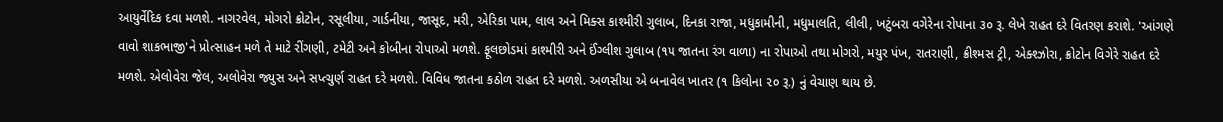આયુર્વેદિક દવા મળશે. નાગરવેલ, મોગરો ક્રોટોન, રસૂલીયા, ગાર્ડનીયા, જાસૂદ, મરી, એરિકા પામ, લાલ અને મિક્સ કાશ્મીરી ગુલાબ, દિનકા રાજા, મધુકામીની, મધુમાલતિ, લીલી, ખટુંબરા વગેરેના રોપાના ૩૦ રૂ. લેખે રાહત દરે વિતરણ કરાશે. 'આંગણે વાવો શાકભાજી'ને પ્રોત્સાહન મળે તે માટે રીંગણી, ટમેટી અને કોબીના રોપાઓ મળશે. ફૂલછોડમાં કાશ્મીરી અને ઈંગ્લીશ ગુલાબ (૧૫ જાતના રંગ વાળા) ના રોપાઓ તથા મોગરો, મયુર પંખ, રાતરાણી, ક્રીશ્મસ ટ્રી, એક્શ્ઝોરા, ક્રોટોન વિગેરે રાહત દરે મળશે. એલોવેરા જેલ, અલોવેરા જ્યુસ અને સપ્ત્ચુર્ણ રાહત દરે મળશે. વિવિધ જાતના કઠોળ રાહત દરે મળશે. અળસીયા એ બનાવેલ ખાતર (૧ કિલોના ૨૦ રૂ.) નું વેચાણ થાય છે.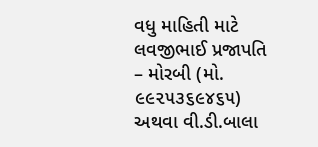વધુ માહિતી માટે લવજીભાઈ પ્રજાપતિ – મોરબી (મો. ૯૯૨૫૩૬૯૪૬૫) અથવા વી.ડી.બાલા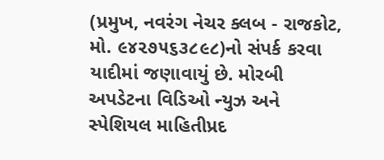(પ્રમુખ, નવરંગ નેચર ક્લબ - રાજકોટ, મો. ૯૪૨૭૫૬૩૮૯૮)નો સંપર્ક કરવા યાદીમાં જણાવાયું છે. મોરબી અપડેટના વિડિઓ ન્યુઝ અને સ્પેશિયલ માહિતીપ્રદ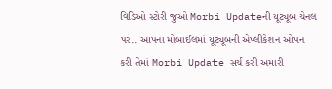વિડિઓ સ્ટોરી જુઓ Morbi Updateની યૂટ્યૂબ ચેનલ પર.. આપના મોબાઈલમાં યૂટ્યૂબની એપ્લીકેશન ઓપન કરી તેમાં Morbi Update સર્ચ કરી અમારી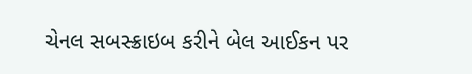ચેનલ સબસ્ક્રાઇબ કરીને બેલ આઈકન પર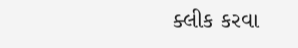ક્લીક કરવા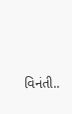વિનંતી..